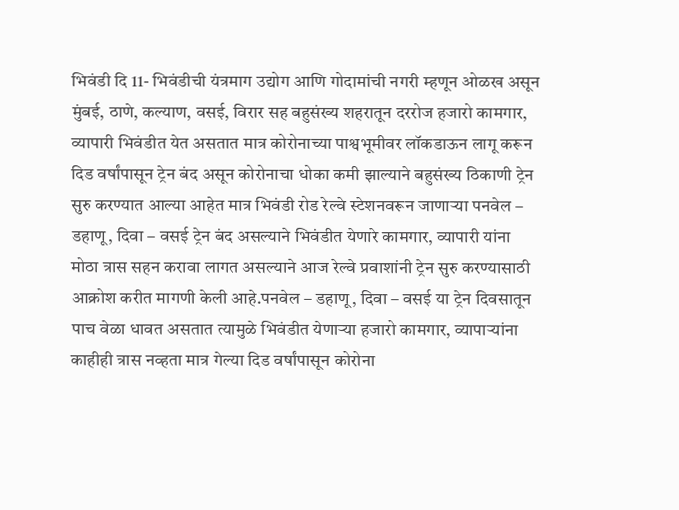भिवंडी दि 11- भिवंडीची यंत्रमाग उद्योग आणि गोदामांची नगरी म्हणून ओळख असून मुंबई, ठाणे, कल्याण, वसई, विरार सह बहुसंख्य शहरातून दररोज हजारो कामगार, व्यापारी भिवंडीत येत असतात मात्र कोरोनाच्या पाश्वभूमीवर लॉकडाऊन लागू करून दिड वर्षांपासून ट्रेन बंद असून कोरोनाचा धोका कमी झाल्याने बहुसंख्य ठिकाणी ट्रेन सुरु करण्यात आल्या आहेत मात्र भिवंडी रोड रेल्वे स्टेशनवरून जाणाऱ्या पनवेल – डहाणू, दिवा – वसई ट्रेन बंद असल्याने भिवंडीत येणारे कामगार, व्यापारी यांना मोठा त्रास सहन करावा लागत असल्याने आज रेल्वे प्रवाशांनी ट्रेन सुरु करण्यासाठी आक्रोश करीत मागणी केली आहे.पनवेल – डहाणू, दिवा – वसई या ट्रेन दिवसातून पाच वेळा धावत असतात त्यामुळे भिवंडीत येणाऱ्या हजारो कामगार, व्यापाऱ्यांना काहीही त्रास नव्हता मात्र गेल्या दिड वर्षांपासून कोरोना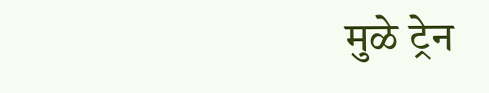मुळे ट्रेन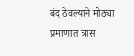बंद ठेवल्याने मोठ्या प्रमाणात त्रास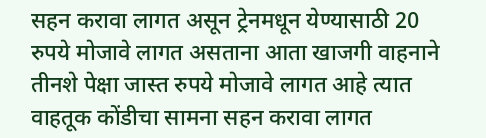सहन करावा लागत असून ट्रेनमधून येण्यासाठी 20 रुपये मोजावे लागत असताना आता खाजगी वाहनाने तीनशे पेक्षा जास्त रुपये मोजावे लागत आहे त्यात वाहतूक कोंडीचा सामना सहन करावा लागत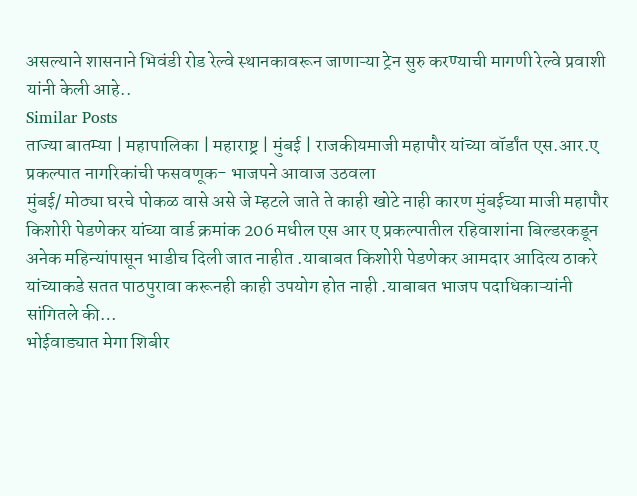असल्याने शासनाने भिवंडी रोड रेल्वे स्थानकावरून जाणाऱ्या ट्रेन सुरु करण्याची मागणी रेल्वे प्रवाशी यांनी केली आहे..
Similar Posts
ताज्या बातम्या | महापालिका | महाराष्ट्र | मुंबई | राजकीयमाजी महापौर यांच्या वॉर्डांत एस.आर.ए प्रकल्पात नागरिकांची फसवणूक- भाजपने आवाज उठवला
मुंबई/ मोठ्या घरचे पोकळ वासे असे जे म्हटले जाते ते काही खोटे नाही कारण मुंबईच्या माजी महापौर किशोरी पेडणेकर यांच्या वार्ड क्रमांक 206 मधील एस आर ए प्रकल्पातील रहिवाशांना बिल्डरकडून अनेक महिन्यांपासून भाडीच दिली जात नाहीत .याबाबत किशोरी पेडणेकर आमदार आदित्य ठाकरे यांच्याकडे सतत पाठपुरावा करूनही काही उपयोग होत नाही .याबाबत भाजप पदाधिकाऱ्यांनी सांगितले की…
भोईवाड्यात मेगा शिबीर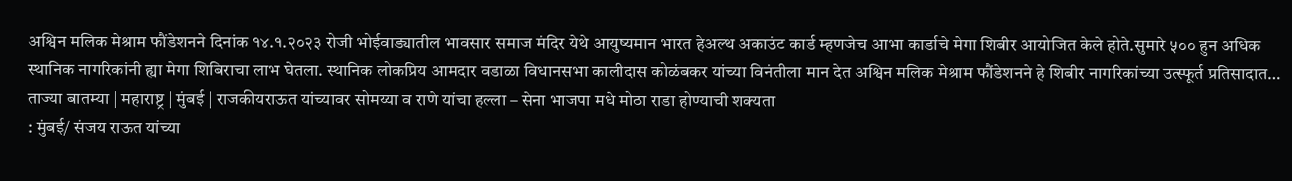अश्विन मलिक मेश्राम फौंडेशनने दिनांक १४.१.२०२३ रोजी भोईवाड्यातील भावसार समाज मंदिर येथे आयुष्यमान भारत हेअल्थ अकाउंट कार्ड म्हणजेच आभा कार्डाचे मेगा शिबीर आयोजित केले होते.सुमारे ५०० हुन अधिक स्थानिक नागरिकांनी ह्या मेगा शिबिराचा लाभ घेतला. स्थानिक लोकप्रिय आमदार वडाळा विधानसभा कालीदास कोळंबकर यांच्या विनंतीला मान देत अश्विन मलिक मेश्राम फौंडेशनने हे शिबीर नागरिकांच्या उत्स्फूर्त प्रतिसादात…
ताज्या बातम्या | महाराष्ट्र | मुंबई | राजकीयराऊत यांच्यावर सोमय्या व राणे यांचा हल्ला – सेना भाजपा मधे मोठा राडा होण्याची शक्यता
: मुंबई/ संजय राऊत यांच्या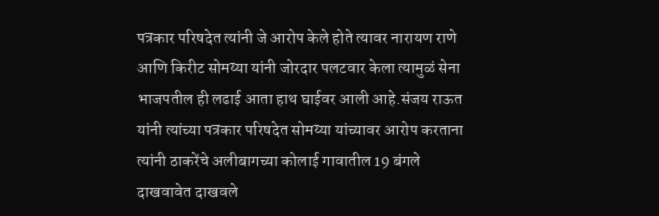पत्रकार परिषदेत त्यांनी जे आरोप केले होते त्यावर नारायण राणे आणि किरीट सोमय्या यांनी जोरदार पलटवार केला त्यामुळं सेना भाजपतील ही लढाई आता हाथ घाईवर आली आहे.संजय राऊत यांनी त्यांच्या पत्रकार परिषदेत सोमय्या यांच्यावर आरोप करताना त्यांनी ठाकरेंचे अलीबागच्या कोलाई गावातील 19 बंगले दाखवावेत दाखवले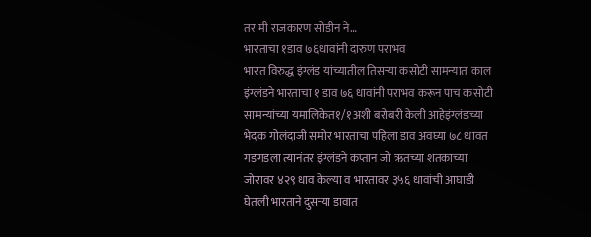तर मी राजकारण सोडीन ने…
भारताचा १डाव ७६धावांनी दारुण पराभव
भारत विरुद्ध इंग्लंड यांच्यातील तिसऱ्या कसोटी सामन्यात काल इंग्लंडने भारताचा १ डाव ७६ धावांनी पराभव करून पाच कसोटी सामन्यांच्या यमालिकेत१/१अशी बरोबरी केली आहेइंग्लंडच्या भेदक गोलंदाजी समोर भारताचा पहिला डाव अवघ्या ७८ धावत गडगडला त्यानंतर इंग्लंडने कप्तान जो ऋतच्या शतकाच्या जोरावर ४२९ धाव केल्या व भारतावर ३५६ धावांची आघाडी घेतली भारताने दुसऱ्या डावात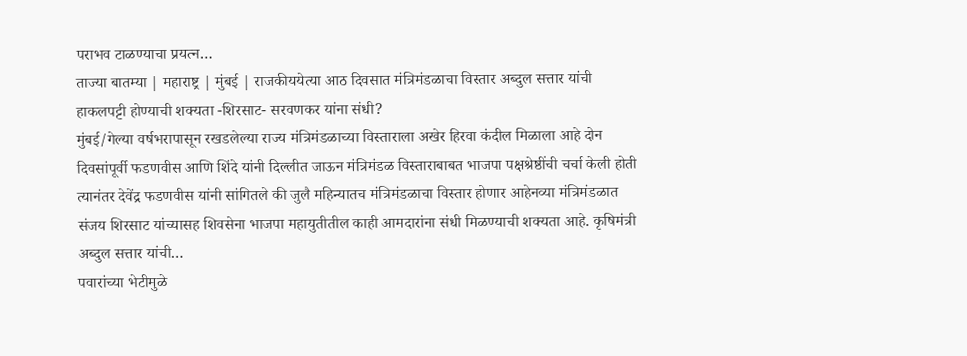पराभव टाळण्याचा प्रयत्न…
ताज्या बातम्या | महाराष्ट्र | मुंबई | राजकीययेत्या आठ दिवसात मंत्रिमंडळाचा विस्तार अब्दुल सत्तार यांची हाकलपट्टी होण्याची शक्यता -शिरसाट- सरवणकर यांना संधी?
मुंबई/गेल्या वर्षभरापासून रखडलेल्या राज्य मंत्रिमंडळाच्या विस्ताराला अखेर हिरवा कंदील मिळाला आहे दोन दिवसांपूर्वी फडणवीस आणि शिंदे यांनी दिल्लीत जाऊन मंत्रिमंडळ विस्ताराबाबत भाजपा पक्षश्रेष्ठींची चर्चा केली होती त्यानंतर देवेंद्र फडणवीस यांनी सांगितले की जुलै महिन्यातच मंत्रिमंडळाचा विस्तार होणार आहेनव्या मंत्रिमंडळात संजय शिरसाट यांच्यासह शिवसेना भाजपा महायुतीतील काही आमदारांना संधी मिळण्याची शक्यता आहे. कृषिमंत्री अब्दुल सत्तार यांची…
पवारांच्या भेटीमुळे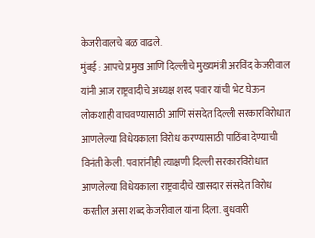केजरीवालचे बळ वाढले.
मुंबई : आपचे प्रमुख आणि दिल्लीचे मुख्यमंत्री अरविंद केजरीवाल यांनी आज राष्ट्रवादीचे अध्यक्ष शरद पवार यांची भेट घेऊन लोकशाही वाचवण्यासाठी आणि संसदेत दिल्ली सरकारविरोधात आणलेल्या विधेयकाला विरोध करण्यासाठी पाठिंबा देण्याची विनंती केली. पवारांनीही त्याक्षणी दिल्ली सरकारविरोधात आणलेल्या विधेयकाला राष्ट्रवादीचे खासदार संसदेत विरोध करतील असा शब्द केजरीवाल यांना दिला. बुधवारी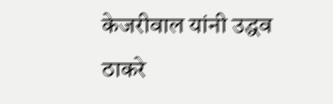केजरीवाल यांनी उद्धव ठाकरे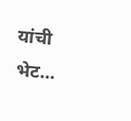यांची भेट…